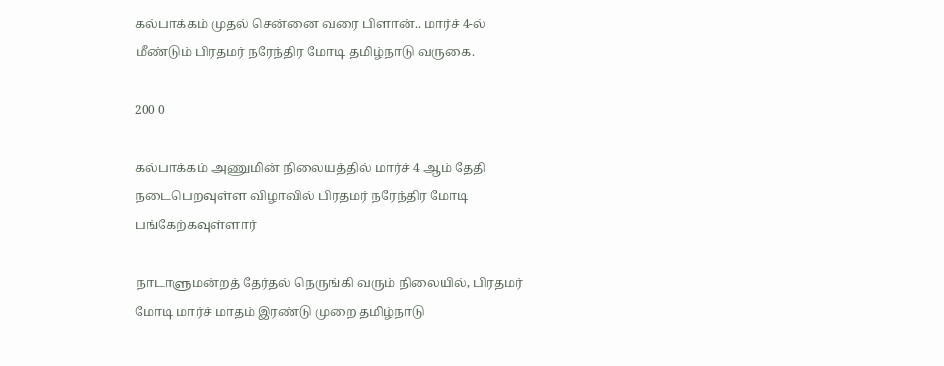கல்பாக்கம் முதல் சென்னை வரை பிளான்.. மார்ச் 4-ல் மீண்டும் பிரதமர் நரேந்திர மோடி தமிழ்நாடு வருகை.

200 0

கல்பாக்கம் அணுமின் நிலையத்தில் மார்ச் 4 ஆம் தேதி நடைபெறவுள்ள விழாவில் பிரதமர் நரேந்திர மோடி பங்கேற்கவுள்ளார்

நாடாளுமன்றத் தேர்தல் நெருங்கி வரும் நிலையில், பிரதமர் மோடி மார்ச் மாதம் இரண்டு முறை தமிழ்நாடு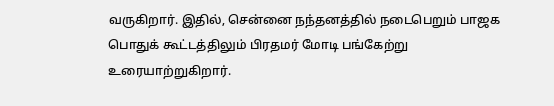வருகிறார். இதில், சென்னை நந்தனத்தில் நடைபெறும் பாஜக பொதுக் கூட்டத்திலும் பிரதமர் மோடி பங்கேற்று உரையாற்றுகிறார்.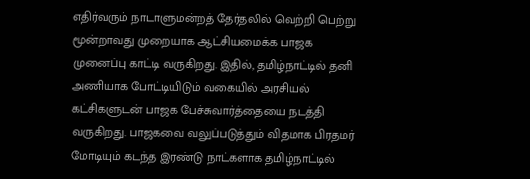எதிர்வரும் நாடாளுமன்றத் தேர்தலில் வெற்றி பெற்று மூன்றாவது முறையாக ஆட்சியமைக்க பாஜக முனைப்பு காட்டி வருகிறது. இதில், தமிழ்நாட்டில் தனி அணியாக போட்டியிடும் வகையில் அரசியல் கட்சிகளுடன் பாஜக பேச்சுவார்த்தையை நடத்தி வருகிறது. பாஜகவை வலுப்படுத்தும் விதமாக பிரதமர் மோடியும் கடந்த இரண்டு நாட்களாக தமிழ்நாட்டில்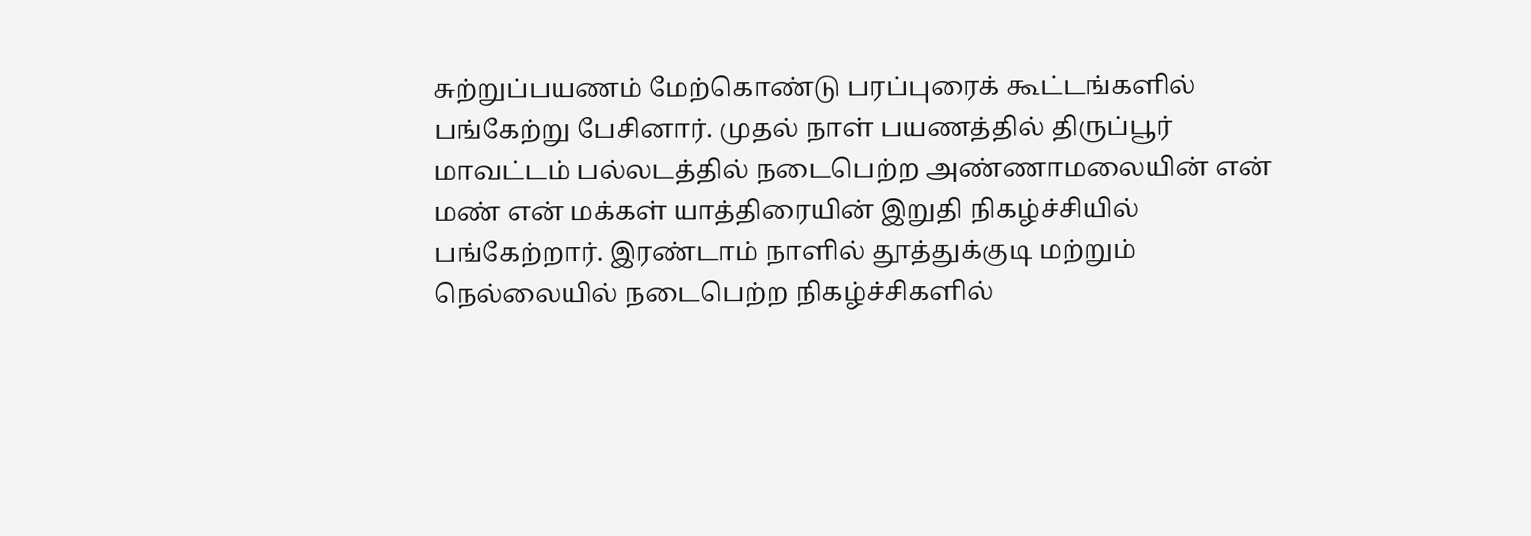சுற்றுப்பயணம் மேற்கொண்டு பரப்புரைக் கூட்டங்களில் பங்கேற்று பேசினார். முதல் நாள் பயணத்தில் திருப்பூர் மாவட்டம் பல்லடத்தில் நடைபெற்ற அண்ணாமலையின் என் மண் என் மக்கள் யாத்திரையின் இறுதி நிகழ்ச்சியில் பங்கேற்றார். இரண்டாம் நாளில் தூத்துக்குடி மற்றும் நெல்லையில் நடைபெற்ற நிகழ்ச்சிகளில்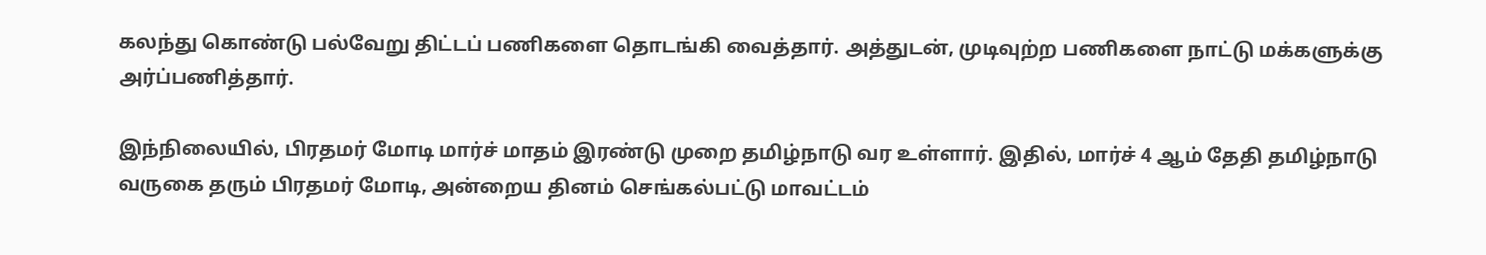கலந்து கொண்டு பல்வேறு திட்டப் பணிகளை தொடங்கி வைத்தார். அத்துடன், முடிவுற்ற பணிகளை நாட்டு மக்களுக்கு அர்ப்பணித்தார்.

இந்நிலையில், பிரதமர் மோடி மார்ச் மாதம் இரண்டு முறை தமிழ்நாடு வர உள்ளார். இதில், மார்ச் 4 ஆம் தேதி தமிழ்நாடு வருகை தரும் பிரதமர் மோடி, அன்றைய தினம் செங்கல்பட்டு மாவட்டம்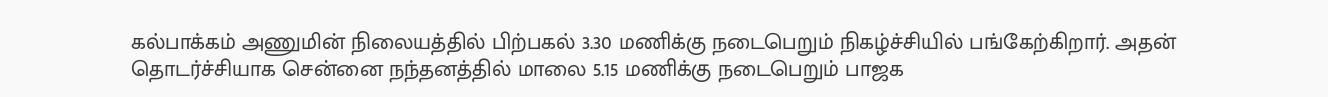கல்பாக்கம் அணுமின் நிலையத்தில் பிற்பகல் 3.30 மணிக்கு நடைபெறும் நிகழ்ச்சியில் பங்கேற்கிறார். அதன் தொடர்ச்சியாக சென்னை நந்தனத்தில் மாலை 5.15 மணிக்கு நடைபெறும் பாஜக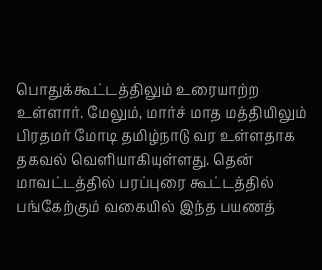பொதுக்கூட்டத்திலும் உரையாற்ற உள்ளார். மேலும், மார்ச் மாத மத்தியிலும் பிரதமர் மோடி தமிழ்நாடு வர உள்ளதாக தகவல் வெளியாகியுள்ளது. தென் மாவட்டத்தில் பரப்புரை கூட்டத்தில் பங்கேற்கும் வகையில் இந்த பயணத்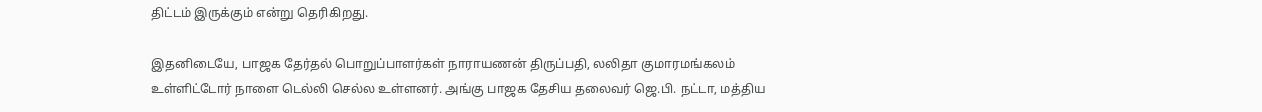திட்டம் இருக்கும் என்று தெரிகிறது.

இதனிடையே, பாஜக தேர்தல் பொறுப்பாளர்கள் நாராயணன் திருப்பதி, லலிதா குமாரமங்கலம் உள்ளிட்டோர் நாளை டெல்லி செல்ல உள்ளனர். அங்கு பாஜக தேசிய தலைவர் ஜெ.பி. நட்டா, மத்திய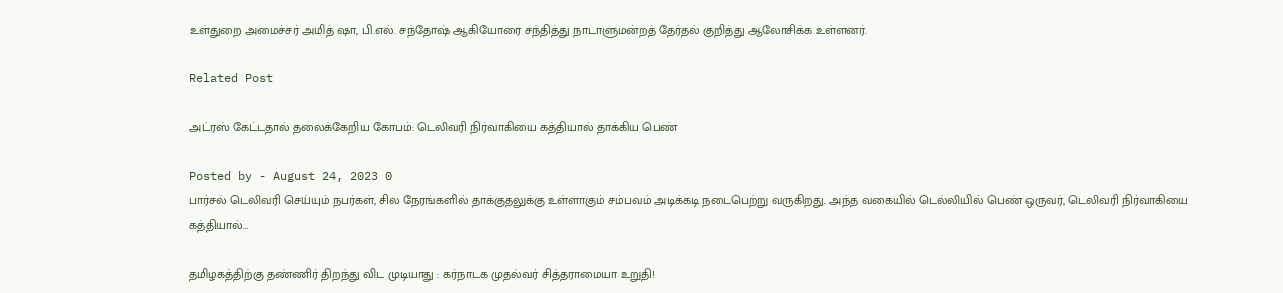உள்துறை அமைச்சர் அமித் ஷா, பி.எல். சந்தோஷ் ஆகியோரை சந்தித்து நாடாளுமன்றத் தேர்தல் குறித்து ஆலோசிக்க உள்ளனர்.

Related Post

அட்ரஸ் கேட்டதால் தலைக்கேறிய கோபம்: டெலிவரி நிர்வாகியை கத்தியால் தாக்கிய பெண்

Posted by - August 24, 2023 0
பார்சல் டெலிவரி செய்யும் நபர்கள், சில நேரங்களில் தாக்குதலுக்கு உள்ளாகும் சம்பவம் அடிக்கடி நடைபெற்று வருகிறது. அந்த வகையில் டெல்லியில் பெண் ஒருவர், டெலிவரி நிர்வாகியை கத்தியால்…

தமிழகத்திற்கு தண்ணிர் திறந்து விட முடியாது : கர்நாடக முதல்வர் சித்தராமையா உறுதி!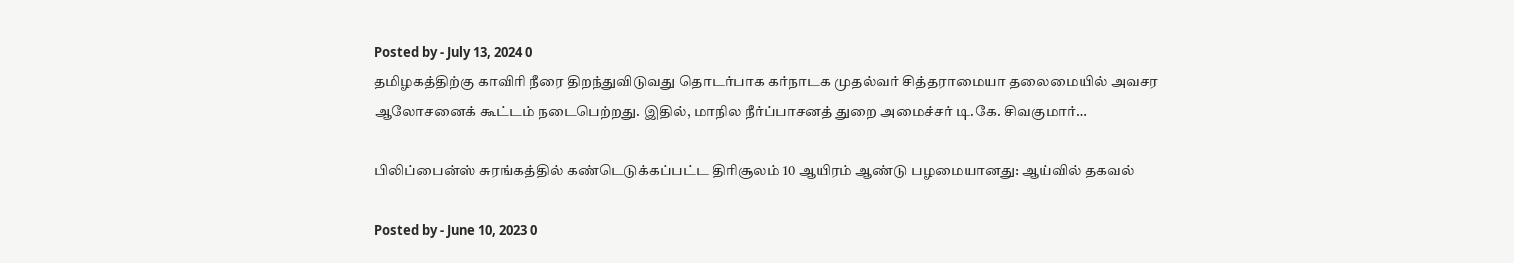Posted by - July 13, 2024 0
தமிழகத்திற்கு காவிரி நீரை திறந்துவிடுவது தொடர்பாக கர்நாடக முதல்வர் சித்தராமையா தலைமையில் அவசர ஆலோசனைக் கூட்டம் நடைபெற்றது. இதில், மாநில நீர்ப்பாசனத் துறை அமைச்சர் டி.கே. சிவகுமார்…

பிலிப்பைன்ஸ் சுரங்கத்தில் கண்டெடுக்கப்பட்ட திரிசூலம் 10 ஆயிரம் ஆண்டு பழமையானது: ஆய்வில் தகவல்

Posted by - June 10, 2023 0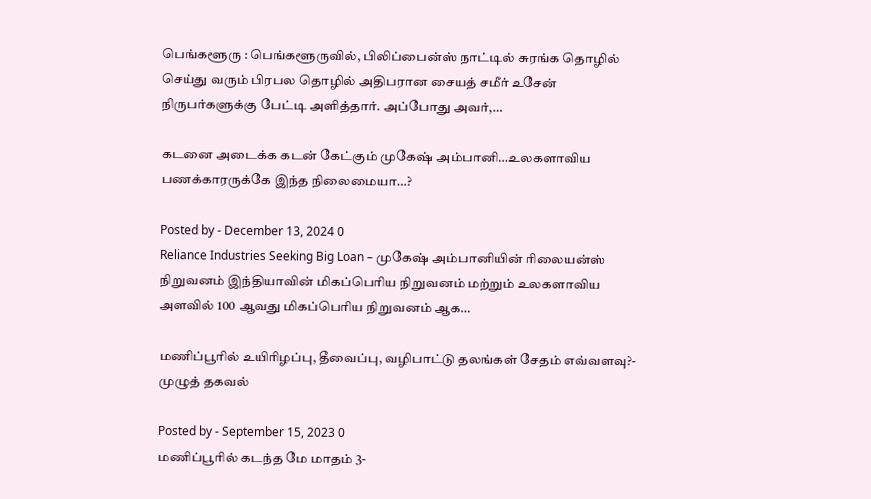பெங்களூரு : பெங்களூருவில், பிலிப்பைன்ஸ் நாட்டில் சுரங்க தொழில் செய்து வரும் பிரபல தொழில் அதிபரான சையத் சமீர் உசேன் நிருபர்களுக்கு பேட்டி அளித்தார். அப்போது அவர்,…

கடனை அடைக்க கடன் கேட்கும் முகேஷ் அம்பானி…உலகளாவிய பணக்காரருக்கே இந்த நிலைமையா…?

Posted by - December 13, 2024 0
Reliance Industries Seeking Big Loan – முகேஷ் அம்பானியின் ரிலையன்ஸ் நிறுவனம் இந்தியாவின் மிகப்பெரிய நிறுவனம் மற்றும் உலகளாவிய அளவில் 100 ஆவது மிகப்பெரிய நிறுவனம் ஆக…

மணிப்பூரில் உயிரிழப்பு, தீவைப்பு, வழிபாட்டு தலங்கள் சேதம் எவ்வளவு?- முழுத் தகவல்

Posted by - September 15, 2023 0
மணிப்பூரில் கடந்த மே மாதம் 3-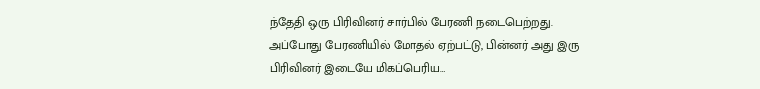ந்தேதி ஒரு பிரிவினர் சார்பில் பேரணி நடைபெற்றது. அப்போது பேரணியில் மோதல் ஏற்பட்டு, பின்னர் அது இரு பிரிவினர் இடையே மிகப்பெரிய…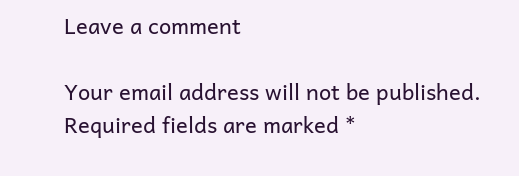Leave a comment

Your email address will not be published. Required fields are marked *